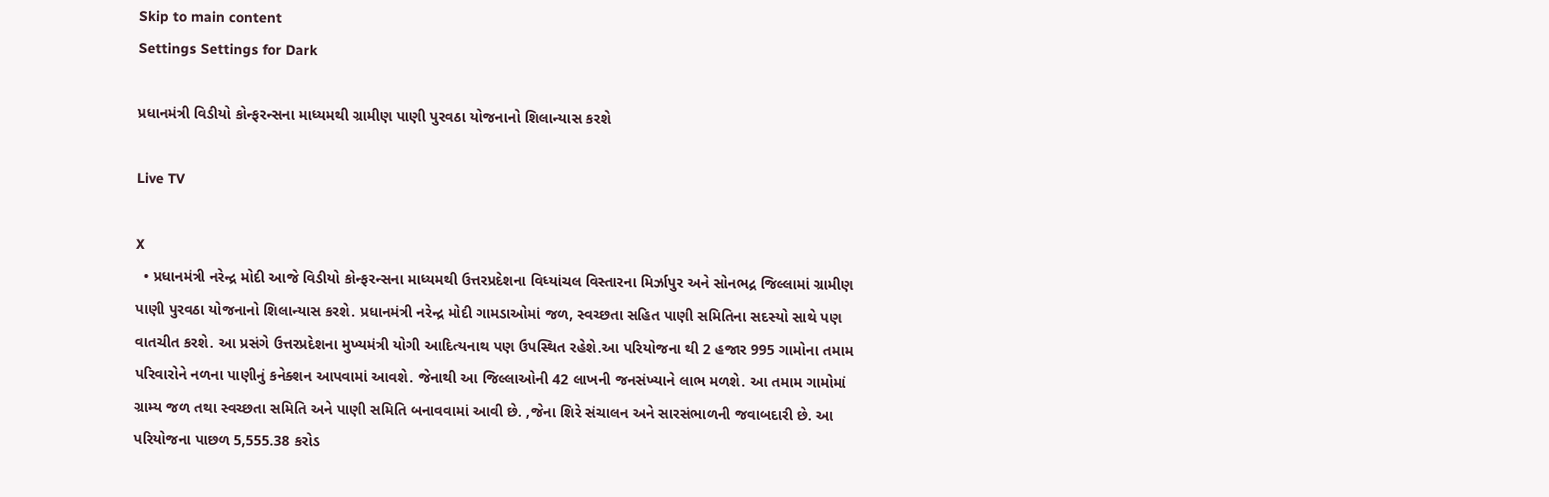Skip to main content
Settings Settings for Dark

પ્રધાનમંત્રી વિડીયો કોન્ફરન્સના માધ્યમથી ગ્રામીણ પાણી પુરવઠા યોજનાનો શિલાન્યાસ કરશે

Live TV

X
  • પ્રધાનમંત્રી નરેન્દ્ર મોદી આજે વિડીયો કોન્ફરન્સના માધ્યમથી ઉત્તરપ્રદેશના વિધ્યાંચલ વિસ્તારના મિર્ઝાપુર અને સોનભદ્ર જિલ્લામાં ગ્રામીણ પાણી પુરવઠા યોજનાનો શિલાન્યાસ કરશે. પ્રધાનમંત્રી નરેન્દ્ર મોદી ગામડાઓમાં જળ, સ્વચ્છતા સહિત પાણી સમિતિના સદસ્યો સાથે પણ વાતચીત કરશે. આ પ્રસંગે ઉત્તરપ્રદેશના મુખ્યમંત્રી યોગી આદિત્યનાથ પણ ઉપસ્થિત રહેશે.આ પરિયોજના થી 2 હજાર 995 ગામોના તમામ પરિવારોને નળના પાણીનું કનેક્શન આપવામાં આવશે. જેનાથી આ જિલ્લાઓની 42 લાખની જનસંખ્યાને લાભ મળશે. આ તમામ ગામોમાં ગ્રામ્ય જળ તથા સ્વચ્છતા સમિતિ અને પાણી સમિતિ બનાવવામાં આવી છે. ,જેના શિરે સંચાલન અને સારસંભાળની જવાબદારી છે. આ પરિયોજના પાછળ 5,555.38 કરોડ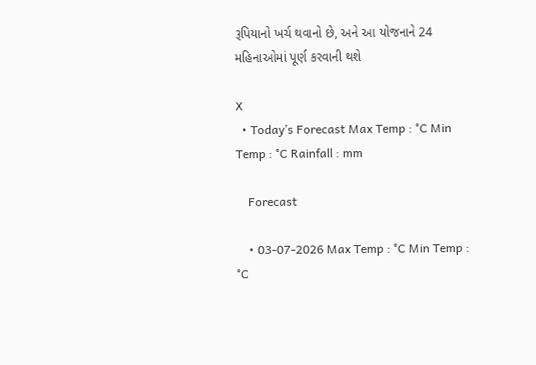રૂપિયાનો ખર્ચ થવાનો છે, અને આ યોજનાને 24 મહિનાઓમાં પૂર્ણ કરવાની થશે

X
  • Today’s Forecast Max Temp : °C Min Temp : °C Rainfall : mm

    Forecast

    • 03-07-2026 Max Temp : °C Min Temp : °C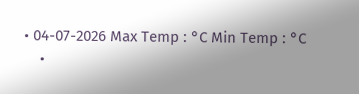• 04-07-2026 Max Temp : °C Min Temp : °C
    •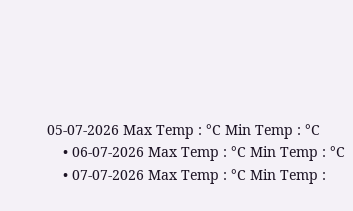05-07-2026 Max Temp : °C Min Temp : °C
    • 06-07-2026 Max Temp : °C Min Temp : °C
    • 07-07-2026 Max Temp : °C Min Temp :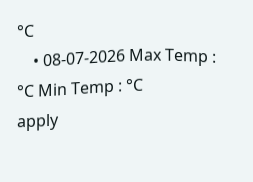°C
    • 08-07-2026 Max Temp : °C Min Temp : °C
apply